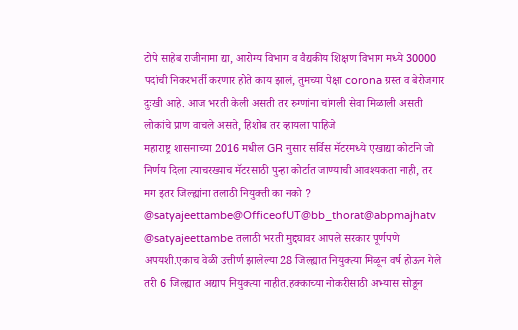टोपे साहेब राजीनामा द्या, आरोग्य विभाग व वैद्यकीय शिक्षण विभाग मध्ये 30000 पदांची निकरभर्ती करणार होते काय झालं, तुमच्या पेक्षा corona ग्रस्त व बेरोजगार दुःखी आहे. आज भरती केली असती तर रुग्णांना चांगली सेवा मिळाली असती लोकांचे प्राण वाचले असते, हिशोब तर व्हायला पाहिजे
महाराष्ट्र शासनाच्या 2016 मधील GR नुसार सर्विस मॅटरमध्ये एखाद्या कोर्टाने जो निर्णय दिला त्याचरख्याच मॅटरसाठी पुन्हा कोर्टात जाण्याची आवश्यकता नाही, तर मग इतर जिल्ह्यांना तलाठी नियुक्ती का नको ? @satyajeettambe@OfficeofUT@bb_thorat@abpmajhatv
@satyajeettambe तलाठी भरती मुद्द्यावर आपले सरकार पूर्णपणे अपयशी.एकाच वेळी उत्तीर्ण झालेल्या 28 जिल्ह्यात नियुक्त्या मिळून वर्ष होऊन गेले तरी 6 जिल्ह्यात अद्याप नियुक्त्या नाहीत.हक्काच्या नोकरीसाठी अभ्यास सोडून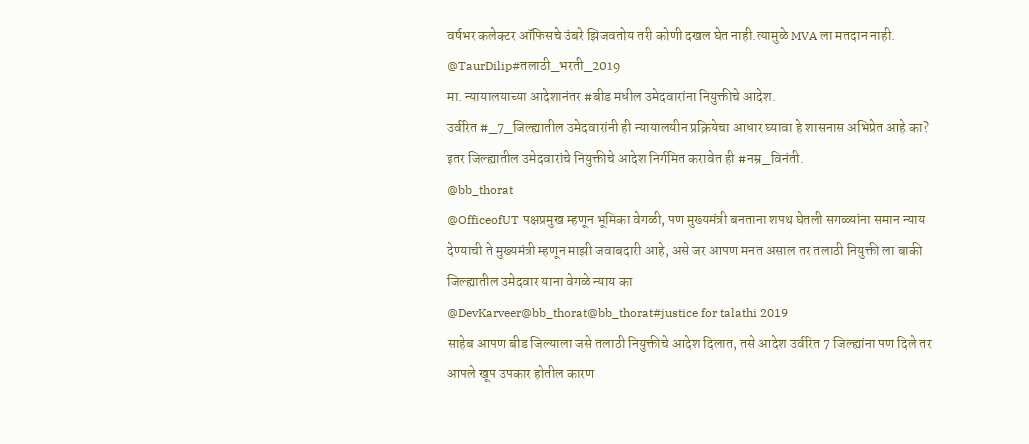वर्षभर कलेक्टर ऑफिसचे उंबरे झिजवतोय तरी कोणी दखल घेत नाही.त्यामुळे MVA ला मतदान नाही.
@TaurDilip#तलाठी_भरती_2019
मा. न्यायालयाच्या आदेशानंतर #बीड मधील उमेदवारांना नियुक्तीचे आदेश.
उर्वरित #_7_जिल्ह्यातील उमेदवारांनी ही न्यायालयीन प्रक्रियेचा आधार घ्यावा हे शासनास अभिप्रेत आहे का?
इतर जिल्ह्यातील उमेदवारांचे नियुक्तीचे आदेश निर्गमित करावेत ही #नम्र_विनंती.
@bb_thorat
@OfficeofUT पक्षप्रमुख म्हणून भूमिका वेगळी, पण मुख्यमंत्री बनताना शपथ घेतली सगळ्यांना समान न्याय देण्याची ते मुख्यमंत्री म्हणून माझी जवाबदारी आहे, असे जर आपण मनत असाल तर तलाठी नियुक्ती ला बाकी जिल्ह्यातील उमेदवार याना वेगळे न्याय का
@DevKarveer@bb_thorat@bb_thorat#justice for talathi 2019
साहेब आपण बीड जिल्याला जसे तलाठी नियुक्तीचे आदेश दिलात, तसे आदेश उर्वरित 7 जिल्ह्यांना पण दिले तर आपले खूप उपकार होतील कारण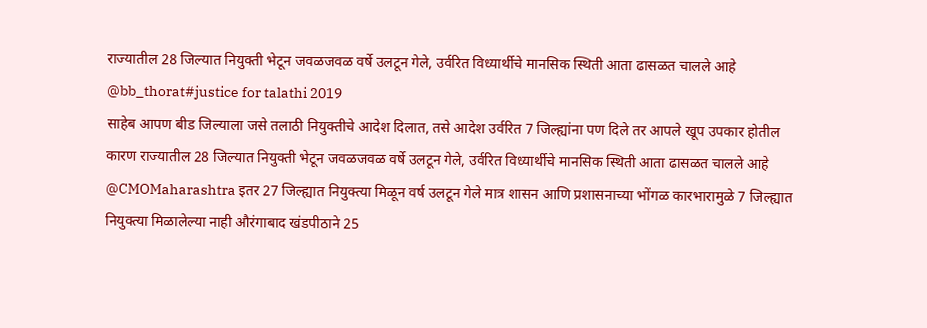राज्यातील 28 जिल्यात नियुक्ती भेटून जवळजवळ वर्षे उलटून गेले, उर्वरित विध्यार्थीचे मानसिक स्थिती आता ढासळत चालले आहे
@bb_thorat#justice for talathi 2019
साहेब आपण बीड जिल्याला जसे तलाठी नियुक्तीचे आदेश दिलात, तसे आदेश उर्वरित 7 जिल्ह्यांना पण दिले तर आपले खूप उपकार होतील कारण राज्यातील 28 जिल्यात नियुक्ती भेटून जवळजवळ वर्षे उलटून गेले, उर्वरित विध्यार्थीचे मानसिक स्थिती आता ढासळत चालले आहे
@CMOMaharashtra इतर 27 जिल्ह्यात नियुक्त्या मिळून वर्ष उलटून गेले मात्र शासन आणि प्रशासनाच्या भोंगळ कारभारामुळे 7 जिल्ह्यात नियुक्त्या मिळालेल्या नाही औरंगाबाद खंडपीठाने 25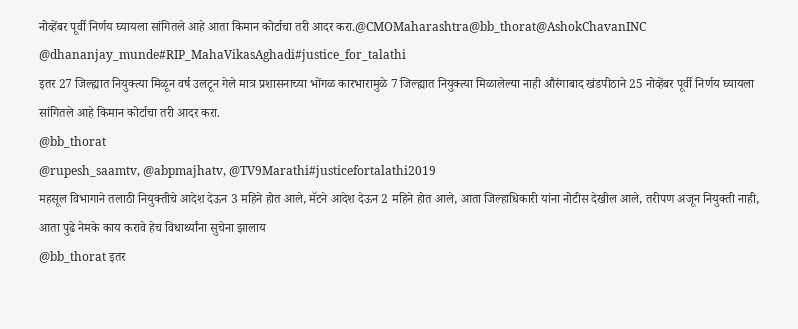नोव्हेंबर पूर्वी निर्णय घ्यायला सांगितले आहे आता किमान कोर्टाचा तरी आदर करा.@CMOMaharashtra@bb_thorat@AshokChavanINC
@dhananjay_munde#RIP_MahaVikasAghadi#justice_for_talathi
इतर 27 जिल्ह्यात नियुक्त्या मिळून वर्ष उलटून गेले मात्र प्रशासनाच्या भोंगळ कारभारामुळे 7 जिल्ह्यात नियुक्त्या मिळालेल्या नाही औरंगाबाद खंडपीठाने 25 नोव्हेंबर पूर्वी निर्णय घ्यायला सांगितले आहे किमान कोर्टाचा तरी आदर करा.
@bb_thorat
@rupesh_saamtv, @abpmajhatv, @TV9Marathi#justicefortalathi2019
महसूल विभागाने तलाठी नियुक्तीचे आदेश देऊन 3 महिने होत आले, मॅटने आदेश देऊन 2 महिने होत आले, आता जिल्हाधिकारी यांना नोटीस देखील आले, तरीपण अजून नियुक्ती नाही, आता पुढे नेमके काय करावे हेच विधार्थ्यांना सुचेना झालाय
@bb_thorat इतर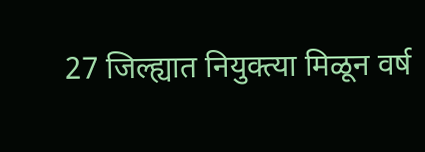27 जिल्ह्यात नियुक्त्या मिळून वर्ष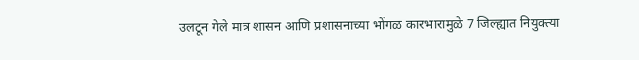उलटून गेले मात्र शासन आणि प्रशासनाच्या भोंगळ कारभारामुळे 7 जिल्ह्यात नियुक्त्या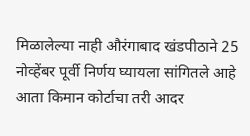मिळालेल्या नाही औरंगाबाद खंडपीठाने 25 नोव्हेंबर पूर्वी निर्णय घ्यायला सांगितले आहे आता किमान कोर्टाचा तरी आदर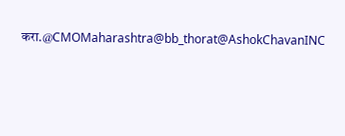करा.@CMOMaharashtra@bb_thorat@AshokChavanINC